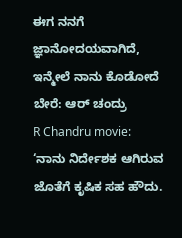ಈಗ ನನಗೆ ಜ್ಞಾನೋದಯವಾಗಿದೆ, ಇನ್ಮೇಲೆ ನಾನು ಕೊಡೋದೆ ಬೇರೆ: ಆರ್ ಚಂದ್ರು
R Chandru movie: ‘ನಾನು ನಿರ್ದೇಶಕ ಆಗಿರುವ ಜೊತೆಗೆ ಕೃಷಿಕ ಸಹ ಹೌದು.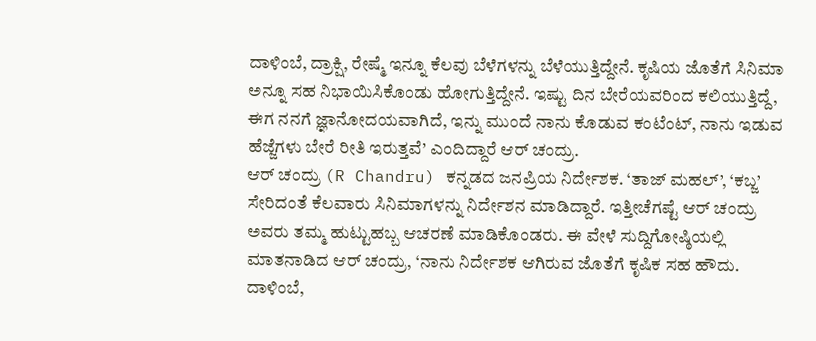ದಾಳಿಂಬೆ, ದ್ರಾಕ್ಷಿ, ರೇಷ್ಮೆ ಇನ್ನೂ ಕೆಲವು ಬೆಳೆಗಳನ್ನು ಬೆಳೆಯುತ್ತಿದ್ದೇನೆ. ಕೃಷಿಯ ಜೊತೆಗೆ ಸಿನಿಮಾ ಅನ್ನೂ ಸಹ ನಿಭಾಯಿಸಿಕೊಂಡು ಹೋಗುತ್ತಿದ್ದೇನೆ. ಇಷ್ಟು ದಿನ ಬೇರೆಯವರಿಂದ ಕಲಿಯುತ್ತಿದ್ದೆ, ಈಗ ನನಗೆ ಜ್ಞಾನೋದಯವಾಗಿದೆ, ಇನ್ನು ಮುಂದೆ ನಾನು ಕೊಡುವ ಕಂಟೆಂಟ್, ನಾನು ಇಡುವ ಹೆಜ್ಜೆಗಳು ಬೇರೆ ರೀತಿ ಇರುತ್ತವೆ’ ಎಂದಿದ್ದಾರೆ ಆರ್ ಚಂದ್ರು.
ಆರ್ ಚಂದ್ರು (R Chandru) ಕನ್ನಡದ ಜನಪ್ರಿಯ ನಿರ್ದೇಶಕ. ‘ತಾಜ್ ಮಹಲ್’, ‘ಕಬ್ಜ’ ಸೇರಿದಂತೆ ಕೆಲವಾರು ಸಿನಿಮಾಗಳನ್ನು ನಿರ್ದೇಶನ ಮಾಡಿದ್ದಾರೆ. ಇತ್ತೀಚೆಗಷ್ಟೆ ಆರ್ ಚಂದ್ರು ಅವರು ತಮ್ಮ ಹುಟ್ಟುಹಬ್ಬ ಆಚರಣೆ ಮಾಡಿಕೊಂಡರು. ಈ ವೇಳೆ ಸುದ್ದಿಗೋಷ್ಠಿಯಲ್ಲಿ ಮಾತನಾಡಿದ ಆರ್ ಚಂದ್ರು, ‘ನಾನು ನಿರ್ದೇಶಕ ಆಗಿರುವ ಜೊತೆಗೆ ಕೃಷಿಕ ಸಹ ಹೌದು. ದಾಳಿಂಬೆ,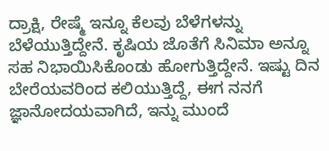ದ್ರಾಕ್ಷಿ, ರೇಷ್ಮೆ ಇನ್ನೂ ಕೆಲವು ಬೆಳೆಗಳನ್ನು ಬೆಳೆಯುತ್ತಿದ್ದೇನೆ. ಕೃಷಿಯ ಜೊತೆಗೆ ಸಿನಿಮಾ ಅನ್ನೂ ಸಹ ನಿಭಾಯಿಸಿಕೊಂಡು ಹೋಗುತ್ತಿದ್ದೇನೆ. ಇಷ್ಟು ದಿನ ಬೇರೆಯವರಿಂದ ಕಲಿಯುತ್ತಿದ್ದೆ, ಈಗ ನನಗೆ ಜ್ಞಾನೋದಯವಾಗಿದೆ, ಇನ್ನು ಮುಂದೆ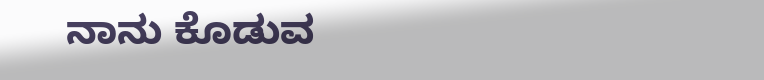ನಾನು ಕೊಡುವ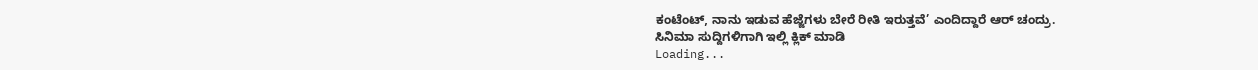ಕಂಟೆಂಟ್, ನಾನು ಇಡುವ ಹೆಜ್ಜೆಗಳು ಬೇರೆ ರೀತಿ ಇರುತ್ತವೆ’ ಎಂದಿದ್ದಾರೆ ಆರ್ ಚಂದ್ರು.
ಸಿನಿಮಾ ಸುದ್ದಿಗಳಿಗಾಗಿ ಇಲ್ಲಿ ಕ್ಲಿಕ್ ಮಾಡಿ
Loading...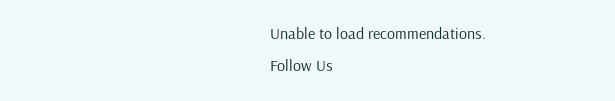Unable to load recommendations.
Follow Us